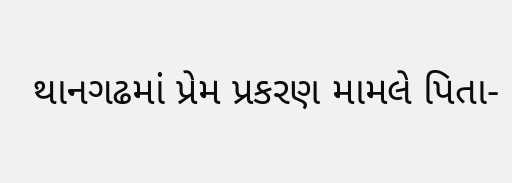થાનગઢમાં પ્રેમ પ્રકરણ મામલે પિતા-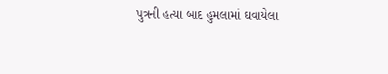પુત્રની હત્યા બાદ હુમલામાં ઘવાયેલા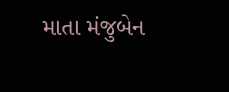માતા મંજુબેન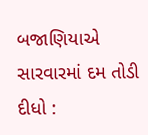બજાણિયાએ સારવારમાં દમ તોડી દીધો :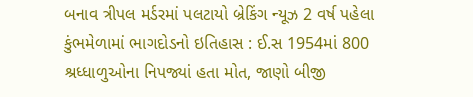બનાવ ત્રીપલ મર્ડરમાં પલટાયો બ્રેકિંગ ન્યૂઝ 2 વર્ષ પહેલા
કુંભમેળામાં ભાગદોડનો ઇતિહાસ : ઈ.સ 1954માં 800 શ્રધ્ધાળુઓના નિપજ્યાં હતા મોત, જાણો બીજી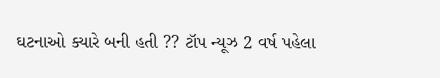ઘટનાઓ ક્યારે બની હતી ?? ટૉપ ન્યૂઝ 2 વર્ષ પહેલા